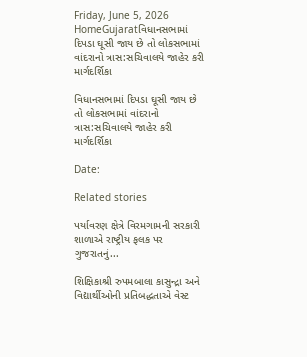Friday, June 5, 2026
HomeGujaratવિધાનસભામાં દિપડા ઘૂસી જાય છે તો લોકસભામાં વાંદરાનો ત્રાસ:સચિવાલયે જાહેર કરી માર્ગદર્શિકા

વિધાનસભામાં દિપડા ઘૂસી જાય છે તો લોકસભામાં વાંદરાનો ત્રાસ:સચિવાલયે જાહેર કરી માર્ગદર્શિકા

Date:

Related stories

પર્યાવરણ ક્ષેત્રે વિરમગામની સરકારી શાળાએ રાષ્ટ્રીય ફલક પર ગુજરાતનું...

શિક્ષિકાશ્રી રુપમબાલા કાસુન્દ્રા અને વિદ્યાર્થીઓની પ્રતિબદ્ધતાએ વેસ્ટ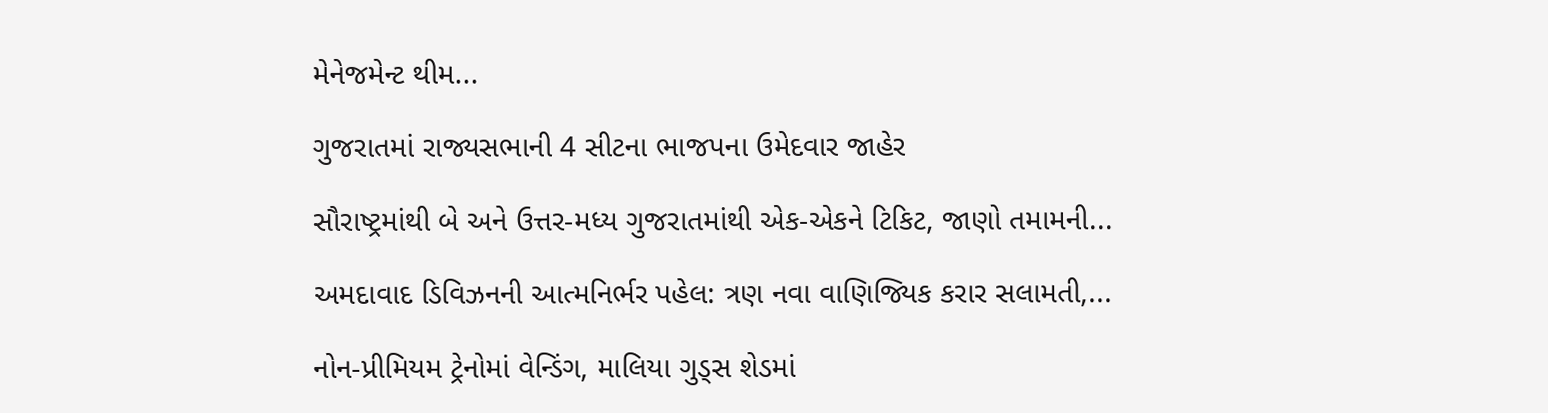મેનેજમેન્ટ થીમ...

ગુજરાતમાં રાજ્યસભાની 4 સીટના ભાજપના ઉમેદવાર જાહેર

સૌરાષ્ટ્રમાંથી બે અને ઉત્તર-મધ્ય ગુજરાતમાંથી એક-એકને ટિકિટ, જાણો તમામની...

અમદાવાદ ડિવિઝનની આત્મનિર્ભર પહેલ: ત્રણ નવા વાણિજ્યિક કરાર સલામતી,...

નોન-પ્રીમિયમ ટ્રેનોમાં વેન્ડિંગ, માલિયા ગુડ્સ શેડમાં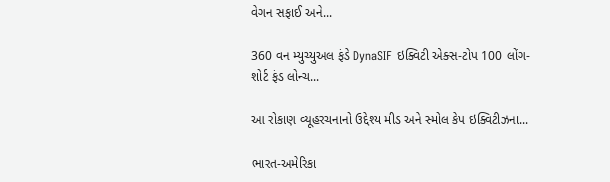વેગન સફાઈ અને...

360 વન મ્યુચ્યુઅલ ફંડે DynaSIF ઇક્વિટી એક્સ-ટોપ 100 લોંગ-શોર્ટ ફંડ લોન્ચ...

આ રોકાણ વ્યૂહરચનાનો ઉદ્દેશ્ય મીડ અને સ્મોલ કેપ ઇક્વિટીઝના...

ભારત-અમેરિકા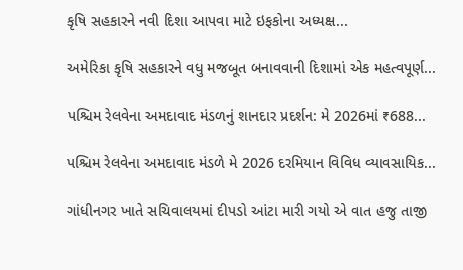કૃષિ સહકારને નવી દિશા આપવા માટે ઇફકોના અધ્યક્ષ...

અમેરિકા કૃષિ સહકારને વધુ મજબૂત બનાવવાની દિશામાં એક મહત્વપૂર્ણ...

પશ્ચિમ રેલવેના અમદાવાદ મંડળનું શાનદાર પ્રદર્શન: મે 2026માં ₹688...

પશ્ચિમ રેલવેના અમદાવાદ મંડળે મે 2026 દરમિયાન વિવિધ વ્યાવસાયિક...

ગાંધીનગર ખાતે સચિવાલયમાં દીપડો આંટા મારી ગયો એ વાત હજુ તાજી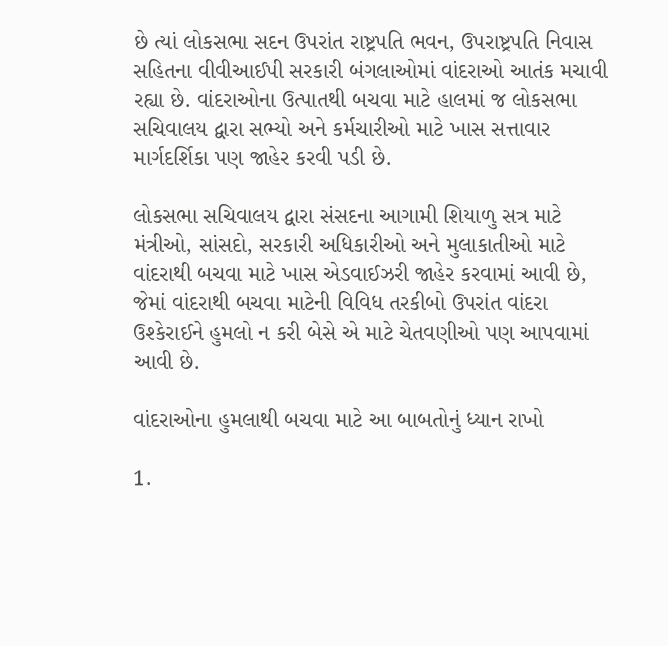છે ત્યાં લોકસભા સદન ઉપરાંત રાષ્ટ્રપતિ ભવન, ઉપરાષ્ટ્રપતિ નિવાસ સહિતના વીવીઆઈપી સરકારી બંગલાઓમાં વાંદરાઓ આતંક મચાવી રહ્યા છે. વાંદરાઓના ઉત્પાતથી બચવા માટે હાલમાં જ લોકસભા સચિવાલય દ્વારા સભ્યો અને કર્મચારીઓ માટે ખાસ સત્તાવાર માર્ગદર્શિકા પણ જાહેર કરવી પડી છે.

લોકસભા સચિવાલય દ્વારા સંસદના આગામી શિયાળુ સત્ર માટે મંત્રીઓ, સાંસદો, સરકારી અધિકારીઓ અને મુલાકાતીઓ માટે વાંદરાથી બચવા માટે ખાસ એડવાઈઝરી જાહેર કરવામાં આવી છે, જેમાં વાંદરાથી બચવા માટેની વિવિધ તરકીબો ઉપરાંત વાંદરા ઉશ્કેરાઈને હુમલો ન કરી બેસે એ માટે ચેતવણીઓ પણ આપવામાં આવી છે.

વાંદરાઓના હુમલાથી બચવા માટે આ બાબતોનું ધ્યાન રાખો

1.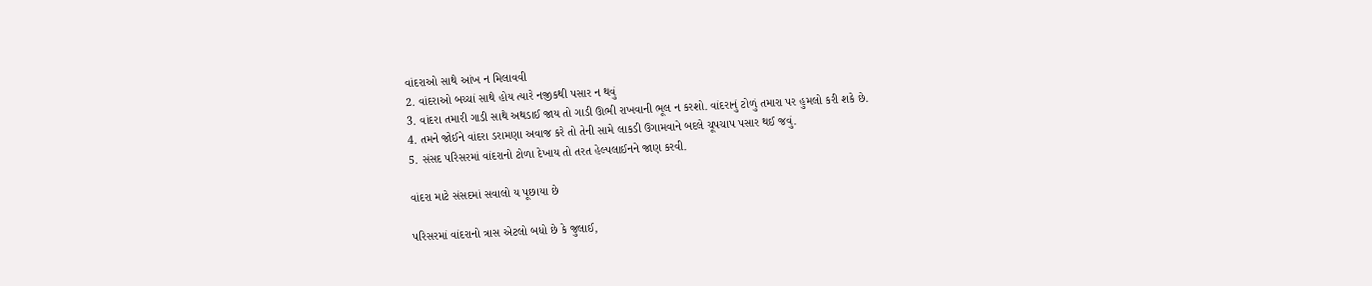વાંદરાઓ સાથે આંખ ન મિલાવવી
2. વાંદરાઓ બચ્ચાં સાથે હોય ત્યારે નજીકથી પસાર ન થવું
3. વાંદરા તમારી ગાડી સાથે અથડાઈ જાય તો ગાડી ઊભી રાખવાની ભૂલ ન કરશો. વાંદરાનું ટોળું તમારા પર હુમલો કરી શકે છે.
4. તમને જોઈને વાંદરા ડરામણા અવાજ કરે તો તેની સામે લાકડી ઉગામવાને બદલે ચૂપચાપ પસાર થઈ જવું.
5. સંસદ પરિસરમાં વાંદરાનો ટોળા દેખાય તો તરત હેલ્પલાઈનને જાણ કરવી.

વાંદરા માટે સંસદમાં સવાલો ય પૂછાયા છે

પરિસરમાં વાંદરાનો ત્રાસ એટલો બધો છે કે જુલાઈ,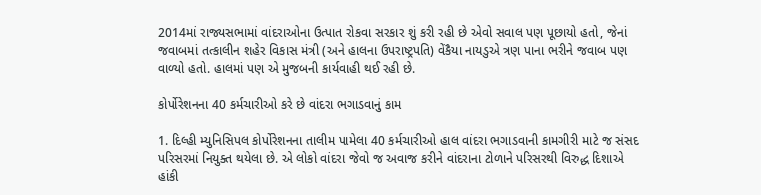2014માં રાજ્યસભામાં વાંદરાઓના ઉત્પાત રોકવા સરકાર શું કરી રહી છે એવો સવાલ પણ પૂછાયો હતો, જેનાં જવાબમાં તત્કાલીન શહેર વિકાસ મંત્રી (અને હાલના ઉપરાષ્ટ્રપતિ) વેંકૈયા નાયડુએ ત્રણ પાના ભરીને જવાબ પણ વાળ્યો હતો. હાલમાં પણ એ મુજબની કાર્યવાહી થઈ રહી છે.

કોર્પોરેશનના 40 કર્મચારીઓ કરે છે વાંદરા ભગાડવાનું કામ

1. દિલ્હી મ્યુનિસિપલ કોર્પોરેશનના તાલીમ પામેલા 40 કર્મચારીઓ હાલ વાંદરા ભગાડવાની કામગીરી માટે જ સંસદ પરિસરમાં નિયુક્ત થયેલા છે. એ લોકો વાંદરા જેવો જ અવાજ કરીને વાંદરાના ટોળાને પરિસરથી વિરુદ્ધ દિશાએ હાંકી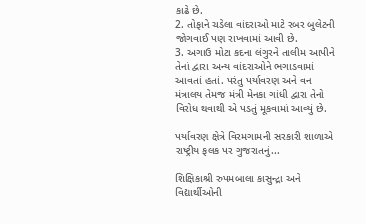કાઢે છે.
2. તોફાને ચડેલા વાંદરાઓ માટે રબર બુલેટની જોગવાઈ પણ રાખવામાં આવી છે.
3. અગાઉ મોટા કદના લંગુરને તાલીમ આપીને તેનાં દ્વારા અન્ય વાંદરાઓને ભગાડવામાં આવતાં હતાં. પરંતુ પર્યાવરણ અને વન મંત્રાલય તેમજ મંત્રી મેનકા ગાંધી દ્વારા તેનો વિરોધ થવાથી એ પડતું મૂકવામાં આવ્યું છે.

પર્યાવરણ ક્ષેત્રે વિરમગામની સરકારી શાળાએ રાષ્ટ્રીય ફલક પર ગુજરાતનું...

શિક્ષિકાશ્રી રુપમબાલા કાસુન્દ્રા અને વિદ્યાર્થીઓની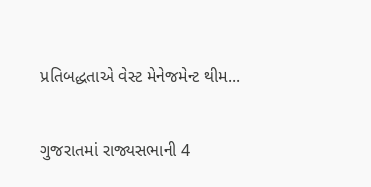પ્રતિબદ્ધતાએ વેસ્ટ મેનેજમેન્ટ થીમ...

ગુજરાતમાં રાજ્યસભાની 4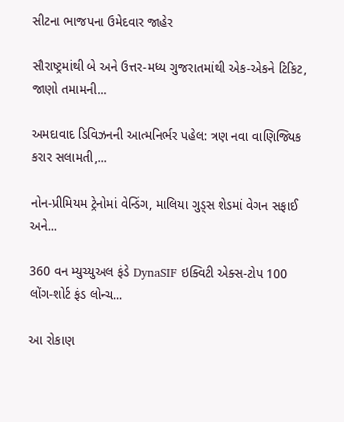સીટના ભાજપના ઉમેદવાર જાહેર

સૌરાષ્ટ્રમાંથી બે અને ઉત્તર-મધ્ય ગુજરાતમાંથી એક-એકને ટિકિટ, જાણો તમામની...

અમદાવાદ ડિવિઝનની આત્મનિર્ભર પહેલ: ત્રણ નવા વાણિજ્યિક કરાર સલામતી,...

નોન-પ્રીમિયમ ટ્રેનોમાં વેન્ડિંગ, માલિયા ગુડ્સ શેડમાં વેગન સફાઈ અને...

360 વન મ્યુચ્યુઅલ ફંડે DynaSIF ઇક્વિટી એક્સ-ટોપ 100 લોંગ-શોર્ટ ફંડ લોન્ચ...

આ રોકાણ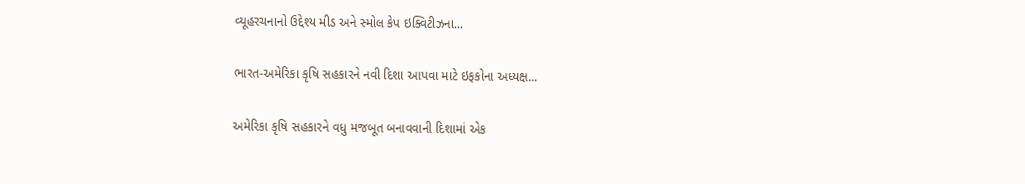વ્યૂહરચનાનો ઉદ્દેશ્ય મીડ અને સ્મોલ કેપ ઇક્વિટીઝના...

ભારત-અમેરિકા કૃષિ સહકારને નવી દિશા આપવા માટે ઇફકોના અધ્યક્ષ...

અમેરિકા કૃષિ સહકારને વધુ મજબૂત બનાવવાની દિશામાં એક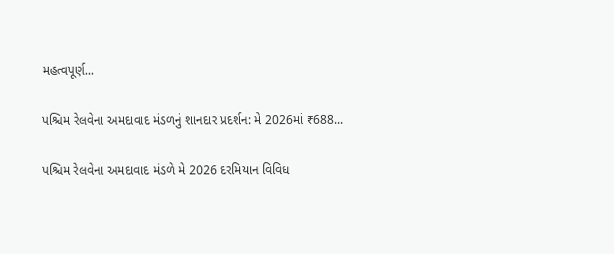મહત્વપૂર્ણ...

પશ્ચિમ રેલવેના અમદાવાદ મંડળનું શાનદાર પ્રદર્શન: મે 2026માં ₹688...

પશ્ચિમ રેલવેના અમદાવાદ મંડળે મે 2026 દરમિયાન વિવિધ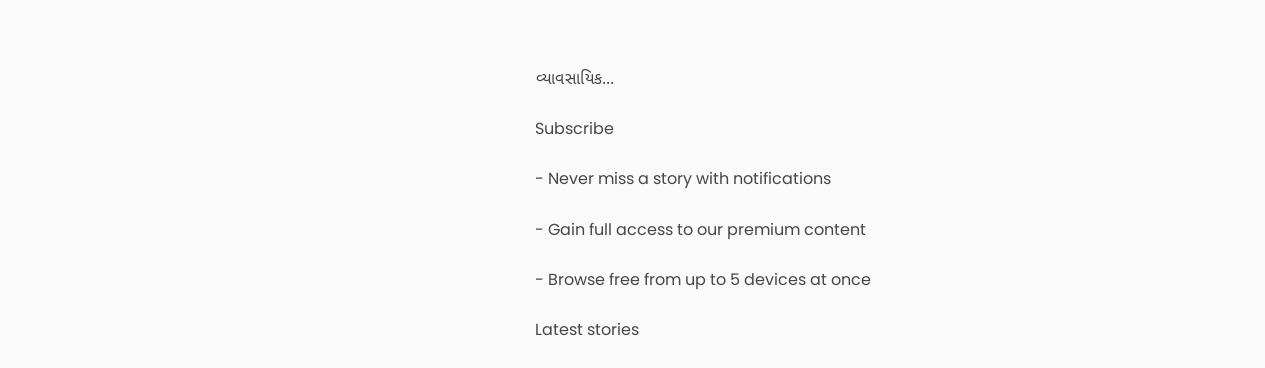વ્યાવસાયિક...

Subscribe

- Never miss a story with notifications

- Gain full access to our premium content

- Browse free from up to 5 devices at once

Latest stories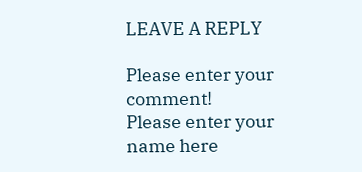LEAVE A REPLY

Please enter your comment!
Please enter your name here